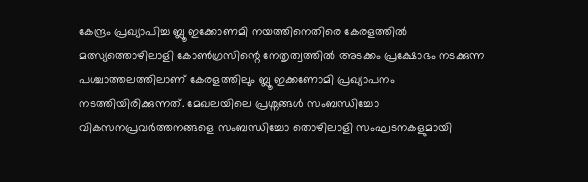കേന്ദ്രം പ്രഖ്യാപിച്ച ബ്ലൂ ഇക്കോണമി നയത്തിനെതിരെ കേരളത്തിൽ മത്സ്യത്തൊഴിലാളി കോൺഗ്രസിന്റെ നേതൃത്വത്തിൽ അടക്കം പ്രക്ഷോഭം നടക്കുന്ന പശ്ചാത്തലത്തിലാണ് കേരളത്തിലും ബ്ലൂ ഇക്കണോമി പ്രഖ്യാപനം നടത്തിയിരിക്കുന്നത്. മേഖലയിലെ പ്രശ്നങ്ങൾ സംബന്ധിച്ചോ വികസനപ്രവർത്തനങ്ങളെ സംബന്ധിച്ചോ തൊഴിലാളി സംഘടനകളുമായി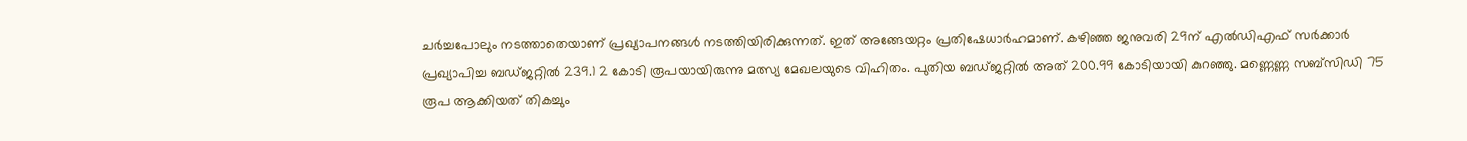ചർച്ചപോലും നടത്താതെയാണ് പ്രഖ്യാപനങ്ങൾ നടത്തിയിരിക്കുന്നത്. ഇത് അങ്ങേയറ്റം പ്രതിഷേധാർഹമാണ്. കഴിഞ്ഞ ജനുവരി 29ന് എൽഡിഎഫ് സർക്കാർ പ്രഖ്യാപിച്ച ബഡ്ജറ്റിൽ 239.1 2 കോടി രൂപയായിരുന്നു മത്സ്യ മേഖലയുടെ വിഹിതം. പുതിയ ബഡ്ജറ്റിൽ അത് 200.99 കോടിയായി കുറഞ്ഞു. മണ്ണെണ്ണ സബ്സിഡി 75 രൂപ ആക്കിയത് തികച്ചും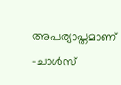അപര്യാപ്തമാണ്
-ചാൾസ്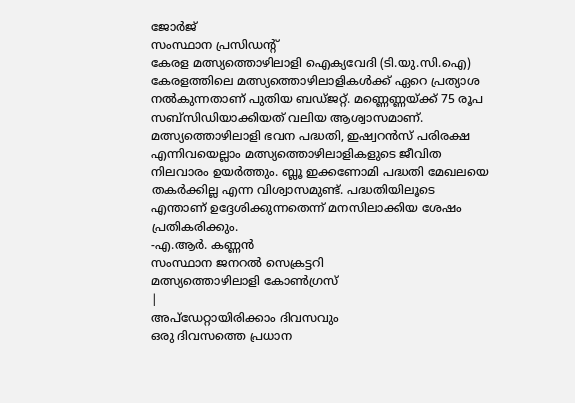ജോർജ്
സംസ്ഥാന പ്രസിഡന്റ്
കേരള മത്സ്യത്തൊഴിലാളി ഐക്യവേദി (ടി.യു.സി.ഐ)
കേരളത്തിലെ മത്സ്യത്തൊഴിലാളികൾക്ക് ഏറെ പ്രത്യാശ നൽകുന്നതാണ് പുതിയ ബഡ്ജറ്റ്. മണ്ണെണ്ണയ്ക്ക് 75 രൂപ സബ്സിഡിയാക്കിയത് വലിയ ആശ്വാസമാണ്. മത്സ്യത്തൊഴിലാളി ഭവന പദ്ധതി, ഇഷ്വറൻസ് പരിരക്ഷ എന്നിവയെല്ലാം മത്സ്യത്തൊഴിലാളികളുടെ ജീവിത നിലവാരം ഉയർത്തും. ബ്ലൂ ഇക്കണോമി പദ്ധതി മേഖലയെ തകർക്കില്ല എന്ന വിശ്വാസമുണ്ട്. പദ്ധതിയിലൂടെ എന്താണ് ഉദ്ദേശിക്കുന്നതെന്ന് മനസിലാക്കിയ ശേഷം പ്രതികരിക്കും.
-എ.ആർ. കണ്ണൻ
സംസ്ഥാന ജനറൽ സെക്രട്ടറി
മത്സ്യത്തൊഴിലാളി കോൺഗ്രസ്
|
അപ്ഡേറ്റായിരിക്കാം ദിവസവും
ഒരു ദിവസത്തെ പ്രധാന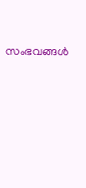സംഭവങ്ങൾ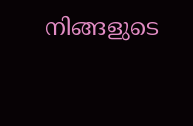നിങ്ങളുടെ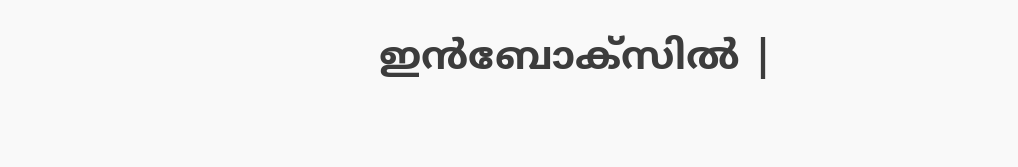ഇൻബോക്സിൽ |